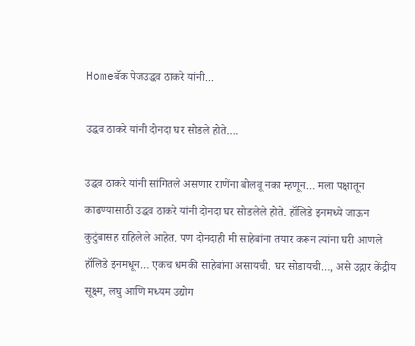Homeबॅक पेजउद्धव ठाकरे यांनी...

उद्धव ठाकरे यांनी दोनदा घर सोडले होते….

उद्धव ठाकरे यांनी सांगितले असणार राणेंना बोलवू नका म्हणून… मला पक्षातून काढण्यासाठी उद्धव ठाकरे यांनी दोनदा घर सोडलेले होते. हॉलिडे इनमध्ये जाऊन कुटुंबासह राहिलेले आहेत. पण दोनदाही मी साहेबांना तयार करून त्यांना घरी आणले हॉलिडे इनमधून… एकच धमकी साहेबांना असायची. घर सोडायची…, असे उद्गार केंद्रीय सूक्ष्म, लघु आणि मध्यम उद्योग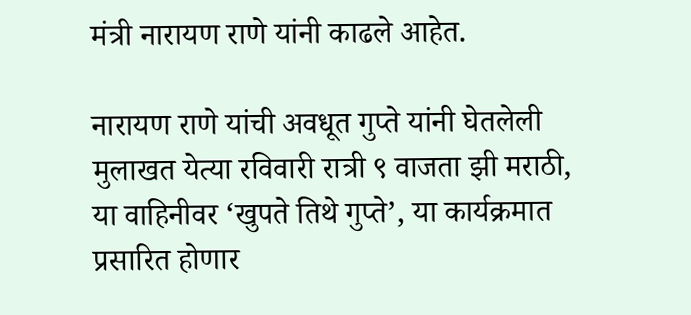मंत्री नारायण राणे यांनी काढले आहेत.

नारायण राणे यांची अवधूत गुप्ते यांनी घेतलेली मुलाखत येत्या रविवारी रात्री ९ वाजता झी मराठी, या वाहिनीवर ‘खुपते तिथे गुप्ते’, या कार्यक्रमात प्रसारित होणार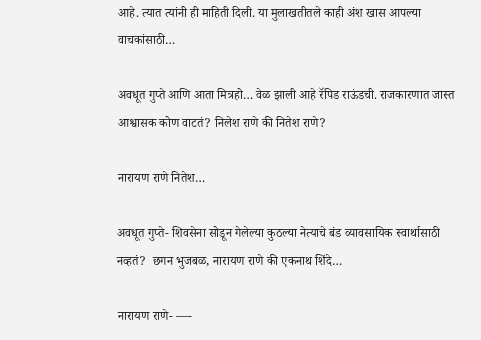आहे. त्यात त्यांनी ही माहिती दिली. या मुलाखतीतले काही अंश खास आपल्या वाचकांसाठी…

अवधूत गुप्ते आणि आता मित्रहो… वेळ झाली आहे रॅपिड राऊंडची. राजकारणात जास्त आश्वासक कोण वाटतं? निलेश राणे की नितेश राणे?

नारायण राणे नितेश…

अवधूत गुप्ते- शिवसेना सोडून गेलेल्या कुठल्या नेत्याचे बंड व्यावसायिक स्वार्थासाठी नव्हतं?  छगन भुजबळ, नारायण राणे की एकनाथ शिंदे…

नारायण राणे- —-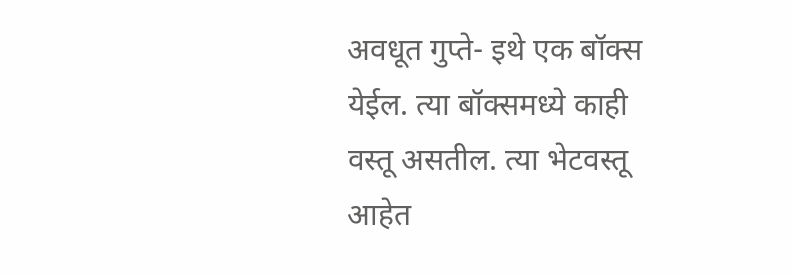अवधूत गुप्ते- इथे एक बॉक्स येईल. त्या बॉक्समध्ये काही वस्तू असतील. त्या भेटवस्तू आहेत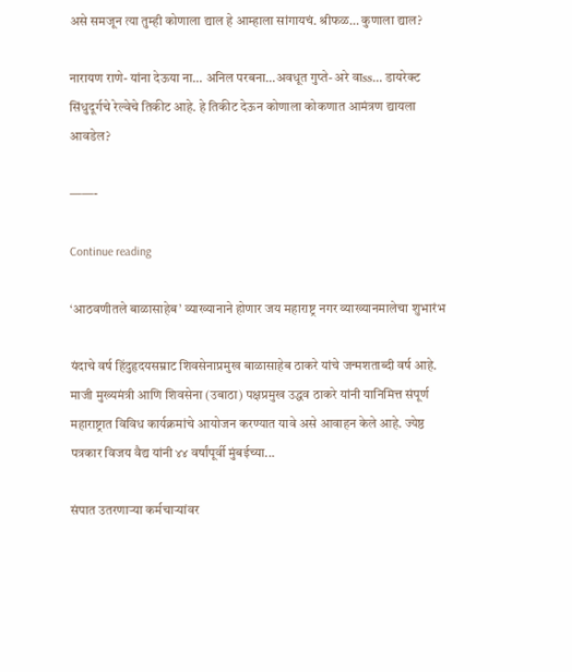असे समजून त्या तुम्ही कोणाला द्याल हे आम्हाला सांगायचं. श्रीफळ… कुणाला द्याल?

नारायण राणे- यांना देऊया ना… अनिल परबना…अवधूत गुप्ते- अरे वाss… डायरेक्ट सिंधुदूर्गचे रेल्वेचे तिकीट आहे. हे तिकीट देऊन कोणाला कोकणात आमंत्रण द्यायला आवडेल?

——-

Continue reading

‘आठवणीतले बाळासाहेब’ व्याख्यानाने होणार जय महाराष्ट्र नगर व्याख्यानमालेचा शुभारंभ

यंदाचे वर्ष हिंदुहृदयसम्राट शिवसेनाप्रमुख बाळासाहेब ठाकरे यांचे जन्मशताब्दी वर्ष आहे. माजी मुख्यमंत्री आणि शिवसेना (उबाठा) पक्षप्रमुख उद्धव ठाकरे यांनी यानिमित्त संपूर्ण महाराष्ट्रात विविध कार्यक्रमांचे आयोजन करण्यात यावे असे आवाहन केले आहे. ज्येष्ठ पत्रकार विजय वैद्य यांनी ४४ वर्षांपूर्वी मुंबईच्या...

संपात उतरणाऱ्या कर्मचाऱ्यांवर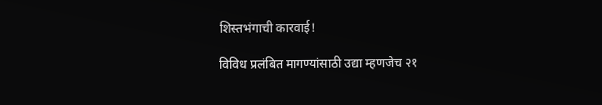शिस्तभंगाची कारवाई!

विविध प्रलंबित मागण्यांसाठी उद्या म्हणजेच २१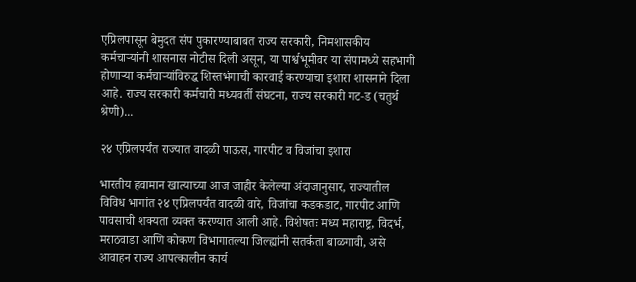एप्रिलपासून बेमुदत संप पुकारण्याबाबत राज्य सरकारी, निमशासकीय कर्मचाऱ्यांनी शासनास नोटीस दिली असून, या पार्श्वभूमीवर या संपामध्ये सहभागी होणाऱ्या कर्मचाऱ्यांविरुद्ध शिस्तभंगाची कारवाई करण्याचा इशारा शासनाने दिला आहे. राज्य सरकारी कर्मचारी मध्यवर्ती संघटना, राज्य सरकारी गट‑ड (चतुर्थ श्रेणी)...

२४ एप्रिलपर्यंत राज्यात वादळी पाऊस, गारपीट व विजांचा इशारा

भारतीय हवामान खात्याच्या आज जाहीर केलेल्या अंदाजानुसार, राज्यातील विविध भागांत २४ एप्रिलपर्यंत वादळी वारे, विजांचा कडकडाट, गारपीट आणि पावसाची शक्यता व्यक्त करण्यात आली आहे. विशेषतः मध्य महाराष्ट्र, विदर्भ, मराठवाडा आणि कोकण विभागातल्या जिल्ह्यांनी सतर्कता बाळगावी, असे आवाहन राज्य आपत्कालीन कार्य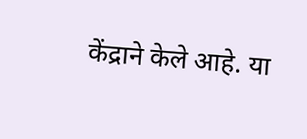केंद्राने केले आहे. या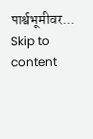पार्श्वभूमीवर...
Skip to content